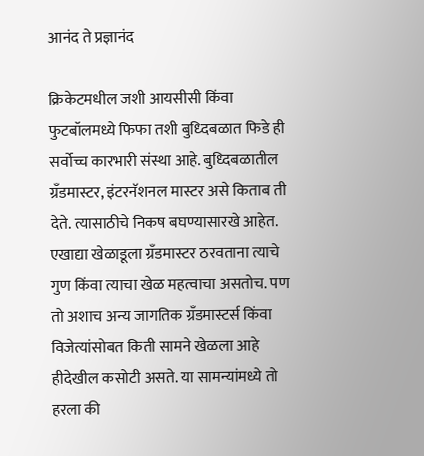आनंद ते प्रज्ञानंद

क्रिकेटमधील जशी आयसीसी किंवा फुटबॉलमध्ये फिफा तशी बुध्दिबळात फिडे ही सर्वोच्च कारभारी संस्था आहे. बुध्दिबळातील ग्रँडमास्टर, इंटरनॅशनल मास्टर असे किताब ती देते. त्यासाठीचे निकष बघण्यासारखे आहेत. एखाद्या खेळाडूला ग्रँडमास्टर ठरवताना त्याचे गुण किंवा त्याचा खेळ महत्वाचा असतोच. पण तो अशाच अन्य जागतिक ग्रँडमास्टर्स किंवा विजेत्यांसोबत किती सामने खेळला आहे हीदेखील कसोटी असते. या सामन्यांमध्ये तो हरला की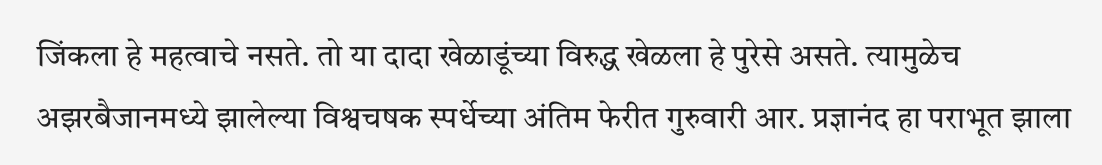जिंकला हे महत्वाचे नसते. तो या दादा खेळाडूंच्या विरुद्ध खेळला हे पुरेसे असते. त्यामुळेच अझरबैजानमध्ये झालेल्या विश्वचषक स्पर्धेच्या अंतिम फेरीत गुरुवारी आर. प्रज्ञानंद हा पराभूत झाला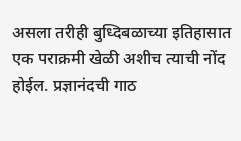असला तरीही बुध्दिबळाच्या इतिहासात एक पराक्रमी खेळी अशीच त्याची नोंद होईल. प्रज्ञानंदची गाठ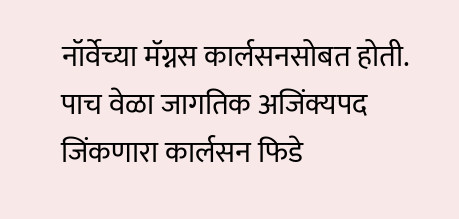नॉर्वेच्या मॅग्नस कार्लसनसोबत होती. पाच वेळा जागतिक अजिंक्यपद जिंकणारा कार्लसन फिडे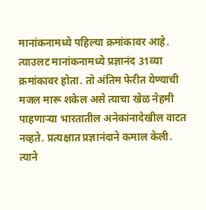मानांकनामध्ये पहिल्या क्रमांकावर आहे. त्याउलट मानांकनामध्ये प्रज्ञानंद 31व्या क्रमांकावर होता. तो अंतिम फेरीत येण्याची मजल मारू शकेल असे त्याचा खेळ नेहमी पाहणाऱ्या भारतातील अनेकांनादेखील वाटत नव्हते. प्रत्यक्षात प्रज्ञानंदाने कमाल केली. त्याने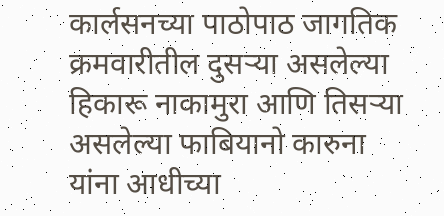कार्लसनच्या पाठोपाठ जागतिक क्रमवारीतील दुसऱ्या असलेल्या हिकारू नाकामुरा आणि तिसऱ्या असलेल्या फाबियानो कारुना यांना आधीच्या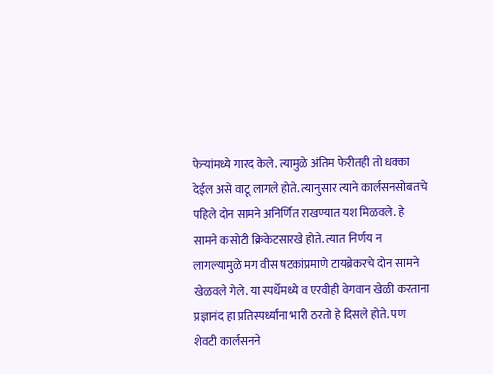फेऱ्यांमध्ये गारद केले. त्यामुळे अंतिम फेरीतही तो धक्का देईल असे वाटू लागले होते. त्यानुसार त्याने कार्लसनसोबतचे पहिले दोन सामने अनिर्णित राखण्यात यश मिळवले. हे सामने कसोटी क्रिकेटसारखे होते. त्यात निर्णय न लागल्यामुळे मग वीस षटकांप्रमाणे टायब्रेकरचे दोन सामने खेळवले गेले. या स्पर्धेमध्ये व एरवीही वेगवान खेळी करताना प्रज्ञानंद हा प्रतिस्पर्ध्यांना भारी ठरतो हे दिसले होते. पण शेवटी कार्लसनने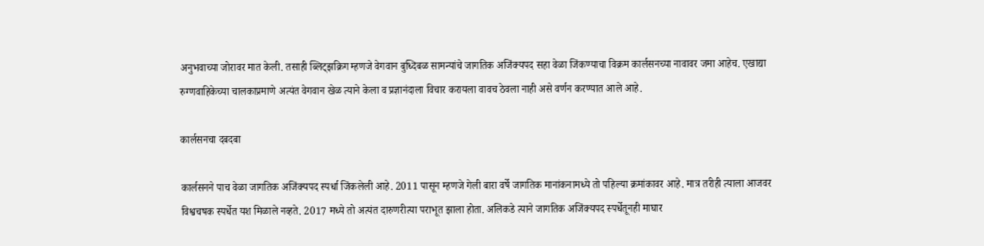अनुभवाच्या जोरावर मात केली. तसाही ब्लिट्झक्रिग म्हणजे वेगवान बुध्दिबळ सामन्यांचे जागतिक अजिंक्यपद सहा वेळा जिंकण्याचा विक्रम कार्लसनच्या नावावर जमा आहेच. एखाद्या रुग्णवाहिकेच्या चालकाप्रमाणे अत्यंत वेगवान खेळ त्याने केला व प्रज्ञानंदाला विचार करायला वावच ठेवला नाही असे वर्णन करण्यात आले आहे.

कार्लसनचा दबदबा

कार्लसनने पाच वेळा जागतिक अजिंक्यपद स्पर्धा जिंकलेली आहे. 2011 पासून म्हणजे गेली बारा वर्षे जागतिक मानांकनामध्ये तो पहिल्या क्रमांकावर आहे. मात्र तरीही त्याला आजवर विश्वचषक स्पर्धेत यश मिळाले नव्हते. 2017 मध्ये तो अत्यंत दारुणरीत्या पराभूत झाला होता. अलिकडे त्याने जागतिक अजिंक्यपद स्पर्धेतूनही माघार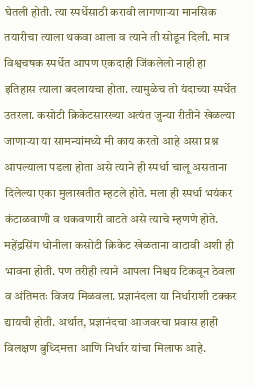घेतली होती. त्या स्पर्धेसाठी करावी लागणाऱ्या मानसिक तयारीचा त्याला थकवा आला व त्याने ती सोडून दिली. मात्र विश्वचषक स्पर्धेत आपण एकदाही जिंकलेलो नाही हा इतिहास त्याला बदलायचा होता. त्यामुळेच तो यंदाच्या स्पर्धेत उतरला. कसोटी क्रिकेटसारख्या अत्यंत जुन्या रीतीने खेळल्या जाणाऱ्या या सामन्यांमध्ये मी काय करतो आहे असा प्रश्न आपल्याला पडला होता असे त्याने ही स्पर्धा चालू असताना दिलेल्या एका मुलाखतीत म्हटले होते. मला ही स्पर्धा भयंकर कंटाळवाणी व थकवणारी वाटते असे त्याचे म्हणणे होते. महेंद्रसिंग धोनीला कसोटी क्रिकेट खेळताना वाटावी अशी ही भावना होती. पण तरीही त्याने आपला निश्चय टिकवून ठेवला व अंतिमतः विजय मिळवला. प्रज्ञानंदला या निर्धाराशी टक्कर द्यायची होती. अर्थात, प्रज्ञानंदचा आजवरचा प्रवास हाही विलक्षण बुध्दिमत्ता आणि निर्धार यांचा मिलाफ आहे.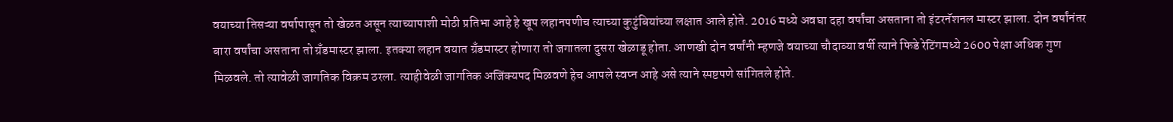वयाच्या तिसऱ्या वर्षापासून तो खेळत असून त्याच्यापाशी मोठी प्रतिभा आहे हे खूप लहानपणीच त्याच्या कुटुंबियांच्या लक्षात आले होते. 2016 मध्ये अवघा दहा वर्षांचा असताना तो इंटरनॅशनल मास्टर झाला. दोन वर्षांनंतर बारा वर्षांचा असताना तो ग्रँडमास्टर झाला. इतक्या लहान वयात ग्रँडमास्टर होणारा तो जगातला दुसरा खेळाडू होता. आणखी दोन वर्षांनी म्हणजे वयाच्या चौदाव्या वर्षी त्याने फिडे रेटिंगमध्ये 2600 पेक्षा अधिक गुण मिळवले. तो त्यावेळी जागतिक विक्रम ठरला. त्याहीवेळी जागतिक अजिंक्यपद मिळवणे हेच आपले स्वप्न आहे असे त्याने स्पष्टपणे सांगितले होते.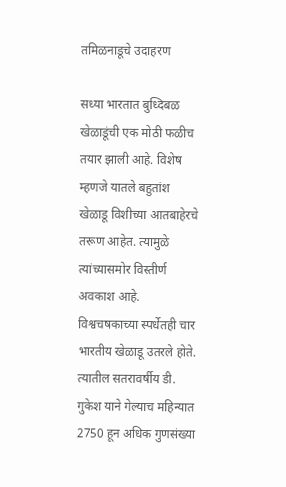तमिळनाडूचे उदाहरण

सध्या भारतात बुध्दिबळ खेळाडूंची एक मोठी फळीच तयार झाली आहे. विशेष म्हणजे यातले बहुतांश खेळाडू विशीच्या आतबाहेरचे तरूण आहेत. त्यामुळे त्यांच्यासमोर विस्तीर्ण अवकाश आहे. विश्वचषकाच्या स्पर्धेतही चार भारतीय खेळाडू उतरले होते. त्यातील सतरावर्षीय डी. गुकेश याने गेल्याच महिन्यात 2750 हून अधिक गुणसंख्या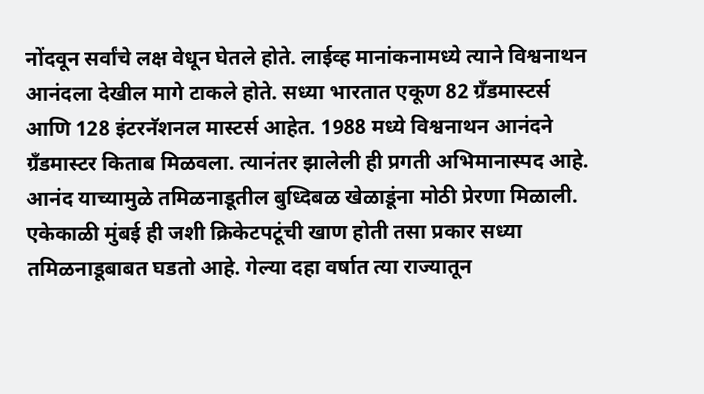नोंदवून सर्वांचे लक्ष वेधून घेतले होते. लाईव्ह मानांकनामध्ये त्याने विश्वनाथन आनंदला देखील मागे टाकले होते. सध्या भारतात एकूण 82 ग्रँडमास्टर्स आणि 128 इंटरनॅशनल मास्टर्स आहेत. 1988 मध्ये विश्वनाथन आनंदने ग्रँडमास्टर किताब मिळवला. त्यानंतर झालेली ही प्रगती अभिमानास्पद आहे. आनंद याच्यामुळे तमिळनाडूतील बुध्दिबळ खेळाडूंना मोठी प्रेरणा मिळाली. एकेकाळी मुंबई ही जशी क्रिकेटपटूंची खाण होती तसा प्रकार सध्या तमिळनाडूबाबत घडतो आहे. गेल्या दहा वर्षात त्या राज्यातून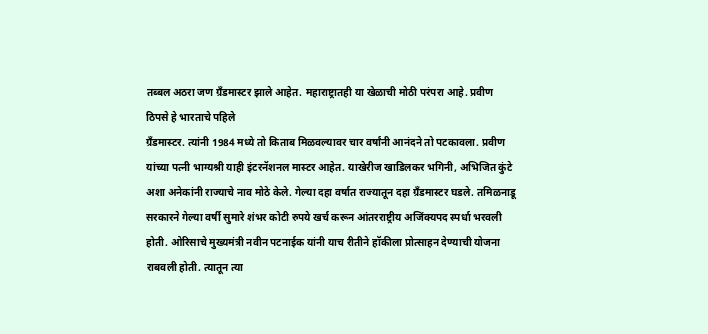तब्बल अठरा जण ग्रँडमास्टर झाले आहेत. महाराष्ट्रातही या खेळाची मोठी परंपरा आहे. प्रवीण ठिपसे हे भारताचे पहिले
ग्रँडमास्टर. त्यांनी 1984 मध्ये तो किताब मिळवल्यावर चार वर्षांनी आनंदने तो पटकावला. प्रवीण यांच्या पत्नी भाग्यश्री याही इंटरनॅशनल मास्टर आहेत. याखेरीज खाडिलकर भगिनी, अभिजित कुंटे अशा अनेकांनी राज्याचे नाव मोठे केले. गेल्या दहा वर्षात राज्यातून दहा ग्रँडमास्टर घडले. तमिळनाडू सरकारने गेल्या वर्षी सुमारे शंभर कोटी रुपये खर्च करून आंतरराष्ट्रीय अजिंक्यपद स्पर्धा भरवली होती. ओरिसाचे मुख्यमंत्री नवीन पटनाईक यांनी याच रीतीने हॉकीला प्रोत्साहन देण्याची योजना राबवली होती. त्यातून त्या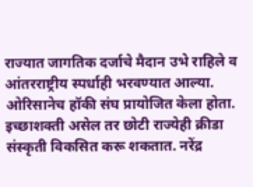राज्यात जागतिक दर्जाचे मैदान उभे राहिले व आंतरराष्ट्रीय स्पर्धाही भरवण्यात आल्या. ओरिसानेच हॉकी संघ प्रायोजित केला होता. इच्छाशक्ती असेल तर छोटी राज्येही क्रीडा संस्कृती विकसित करू शकतात. नरेंद्र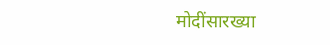मोदींसारख्या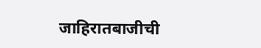जाहिरातबाजीची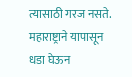त्यासाठी गरज नसते. महाराष्ट्राने यापासून धडा घेऊन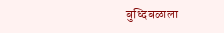बुध्दिबळाला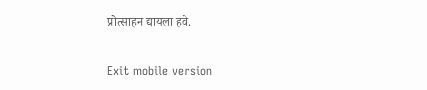प्रोत्साहन द्यायला हवे.

Exit mobile version